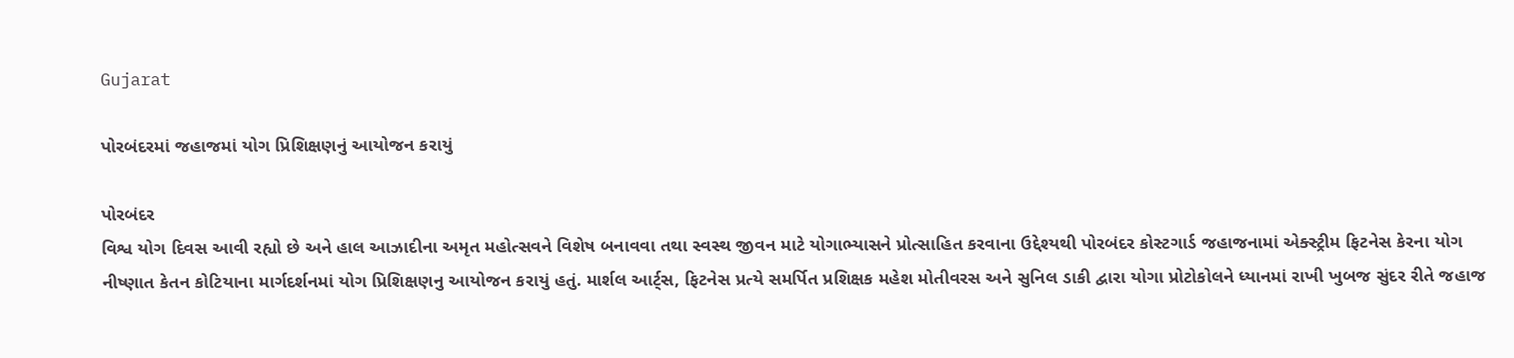Gujarat

પોરબંદરમાં જહાજમાં યોગ પ્રિશિક્ષણનું આયોજન કરાયું

પોરબંદર
વિશ્વ યોગ દિવસ આવી રહ્યો છે અને હાલ આઝાદીના અમૃત મહોત્સવને વિશેષ બનાવવા તથા સ્વસ્થ જીવન માટે યોગાભ્યાસને પ્રોત્સાહિત કરવાના ઉદ્દેશ્યથી પોરબંદર કોસ્ટગાર્ડ જહાજનામાં એક્સ્ટ્રીમ ફિટનેસ કેરના યોગ નીષ્ણાત કેતન કોટિયાના માર્ગદર્શનમાં યોગ પ્રિશિક્ષણનુ આયોજન કરાયું હતું. માર્શલ આર્ટ્‌સ, ફિટનેસ પ્રત્યે સમર્પિત પ્રશિક્ષક મહેશ મોતીવરસ અને સુનિલ ડાકી દ્વારા યોગા પ્રોટોકોલને ધ્યાનમાં રાખી ખુબજ સુંદર રીતે જહાજ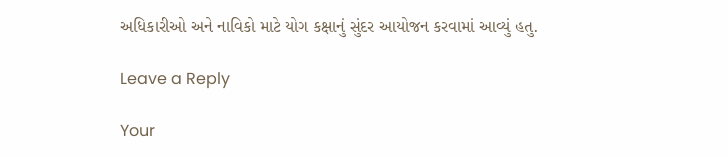અધિકારીઓ અને નાવિકો માટે યોગ કક્ષાનું સુંદર આયોજન કરવામાં આવ્યું હતુ.

Leave a Reply

Your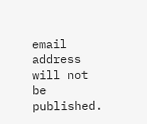email address will not be published.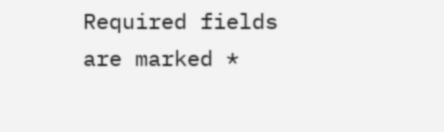Required fields are marked *